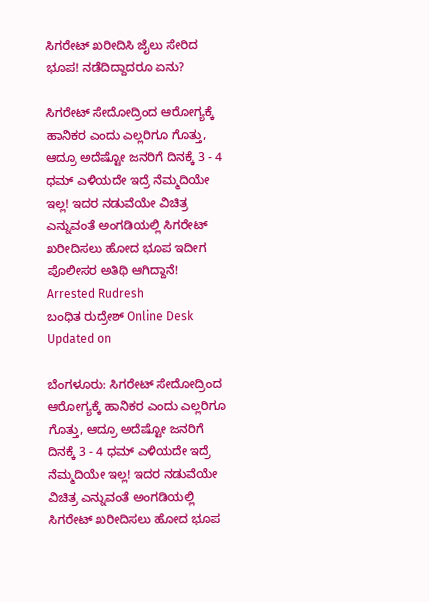ಸಿಗರೇಟ್ ಖರೀದಿಸಿ ಜೈಲು ಸೇರಿದ ಭೂಪ! ನಡೆದಿದ್ದಾದರೂ ಏನು?

ಸಿಗರೇಟ್ ಸೇದೋದ್ರಿಂದ ಆರೋಗ್ಯಕ್ಕೆ ಹಾನಿಕರ ಎಂದು ಎಲ್ಲರಿಗೂ ಗೊತ್ತು, ಆದ್ರೂ ಅದೆಷ್ಟೋ ಜನರಿಗೆ ದಿನಕ್ಕೆ 3 - 4 ಧಮ್ ಎಳಿಯದೇ ಇದ್ರೆ ನೆಮ್ಮದಿಯೇ ಇಲ್ಲ! ಇದರ ನಡುವೆಯೇ ವಿಚಿತ್ರ ಎನ್ನುವಂತೆ ಅಂಗಡಿಯಲ್ಲಿ ಸಿಗರೇಟ್ ಖರೀದಿಸಲು ಹೋದ ಭೂಪ ಇದೀಗ ಪೊಲೀಸರ ಅತಿಥಿ ಆಗಿದ್ದಾನೆ!
Arrested Rudresh
ಬಂಧಿತ ರುದ್ರೇಶ್ Online Desk
Updated on

ಬೆಂಗಳೂರು: ಸಿಗರೇಟ್ ಸೇದೋದ್ರಿಂದ ಆರೋಗ್ಯಕ್ಕೆ ಹಾನಿಕರ ಎಂದು ಎಲ್ಲರಿಗೂ ಗೊತ್ತು, ಆದ್ರೂ ಅದೆಷ್ಟೋ ಜನರಿಗೆ ದಿನಕ್ಕೆ 3 - 4 ಧಮ್ ಎಳಿಯದೇ ಇದ್ರೆ ನೆಮ್ಮದಿಯೇ ಇಲ್ಲ! ಇದರ ನಡುವೆಯೇ ವಿಚಿತ್ರ ಎನ್ನುವಂತೆ ಅಂಗಡಿಯಲ್ಲಿ ಸಿಗರೇಟ್ ಖರೀದಿಸಲು ಹೋದ ಭೂಪ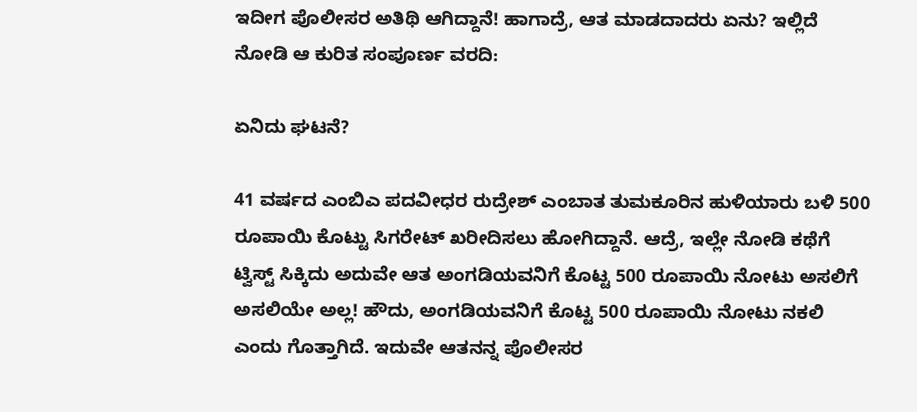ಇದೀಗ ಪೊಲೀಸರ ಅತಿಥಿ ಆಗಿದ್ದಾನೆ! ಹಾಗಾದ್ರೆ, ಆತ ಮಾಡದಾದರು ಏನು? ಇಲ್ಲಿದೆ ನೋಡಿ ಆ ಕುರಿತ ಸಂಪೂರ್ಣ ವರದಿ:

ಏನಿದು ಘಟನೆ?

41 ವರ್ಷದ ಎಂಬಿಎ ಪದವೀಧರ ರುದ್ರೇಶ್ ಎಂಬಾತ ತುಮಕೂರಿನ ಹುಳಿಯಾರು ಬಳಿ 500 ರೂಪಾಯಿ ಕೊಟ್ಟು ಸಿಗರೇಟ್ ಖರೀದಿಸಲು ಹೋಗಿದ್ದಾನೆ. ಆದ್ರೆ, ಇಲ್ಲೇ ನೋಡಿ ಕಥೆಗೆ ಟ್ವಿಸ್ಟ್ ಸಿಕ್ಕಿದು ಅದುವೇ ಆತ ಅಂಗಡಿಯವನಿಗೆ ಕೊಟ್ಟ 500 ರೂಪಾಯಿ ನೋಟು ಅಸಲಿಗೆ ಅಸಲಿಯೇ ಅಲ್ಲ! ಹೌದು, ಅಂಗಡಿಯವನಿಗೆ ಕೊಟ್ಟ 500 ರೂಪಾಯಿ ನೋಟು ನಕಲಿ ಎಂದು ಗೊತ್ತಾಗಿದೆ. ಇದುವೇ ಆತನನ್ನ ಪೊಲೀಸರ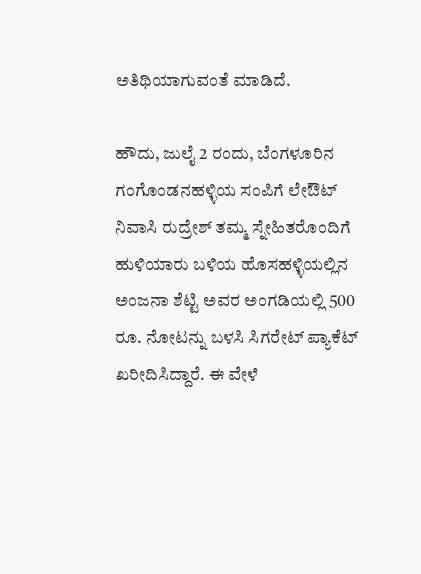ಅತಿಥಿಯಾಗುವಂತೆ ಮಾಡಿದೆ.

ಹೌದು, ಜುಲೈ 2 ರಂದು, ಬೆಂಗಳೂರಿನ ಗಂಗೊಂಡನಹಳ್ಳಿಯ ಸಂಪಿಗೆ ಲೇಔಟ್‌ ನಿವಾಸಿ ರುದ್ರೇಶ್ ತಮ್ಮ ಸ್ನೇಹಿತರೊಂದಿಗೆ ಹುಳಿಯಾರು ಬಳಿಯ ಹೊಸಹಳ್ಳಿಯಲ್ಲಿನ ಅಂಜನಾ ಶೆಟ್ಟಿ ಅವರ ಅಂಗಡಿಯಲ್ಲಿ 500 ರೂ. ನೋಟನ್ನು ಬಳಸಿ ಸಿಗರೇಟ್ ಪ್ಯಾಕೆಟ್ ಖರೀದಿಸಿದ್ದಾರೆ. ಈ ವೇಳೆ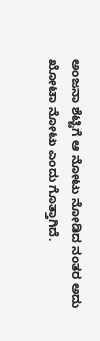ಅಂಜನಾ ಶೆಟ್ಟಿಗೆ ಆ ನೋಟು ನೋಡಿದ ನಂತರ ಅದು ಖೋಟಾ ನೋಟು ಎಂದು ಗೊತ್ತಾಗಿದೆ.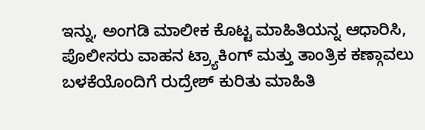ಇನ್ನು, ಅಂಗಡಿ ಮಾಲೀಕ ಕೊಟ್ಟ ಮಾಹಿತಿಯನ್ನ ಆಧಾರಿಸಿ, ಪೊಲೀಸರು ವಾಹನ ಟ್ರ್ಯಾಕಿಂಗ್ ಮತ್ತು ತಾಂತ್ರಿಕ ಕಣ್ಗಾವಲು ಬಳಕೆಯೊಂದಿಗೆ ರುದ್ರೇಶ್ ಕುರಿತು ಮಾಹಿತಿ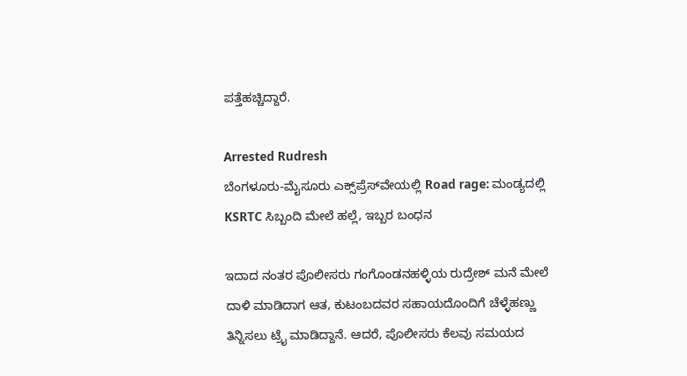ಪತ್ತೆಹಚ್ಚಿದ್ದಾರೆ.

Arrested Rudresh
ಬೆಂಗಳೂರು-ಮೈಸೂರು ಎಕ್ಸ್‌ಪ್ರೆಸ್‌ವೇಯಲ್ಲಿ Road rage: ಮಂಡ್ಯದಲ್ಲಿ KSRTC ಸಿಬ್ಬಂದಿ ಮೇಲೆ ಹಲ್ಲೆ, ಇಬ್ಬರ ಬಂಧನ

ಇದಾದ ನಂತರ ಪೊಲೀಸರು ಗಂಗೊಂಡನಹಳ್ಳಿಯ ರುದ್ರೇಶ್ ಮನೆ ಮೇಲೆ ದಾಳಿ ಮಾಡಿದಾಗ ಆತ, ಕುಟಂಬದವರ ಸಹಾಯದೊಂದಿಗೆ ಚೆಳ್ಳೆಹಣ್ಣು ತಿನ್ನಿಸಲು ಟ್ರೈ ಮಾಡಿದ್ದಾನೆ. ಆದರೆ, ಪೊಲೀಸರು ಕೆಲವು ಸಮಯದ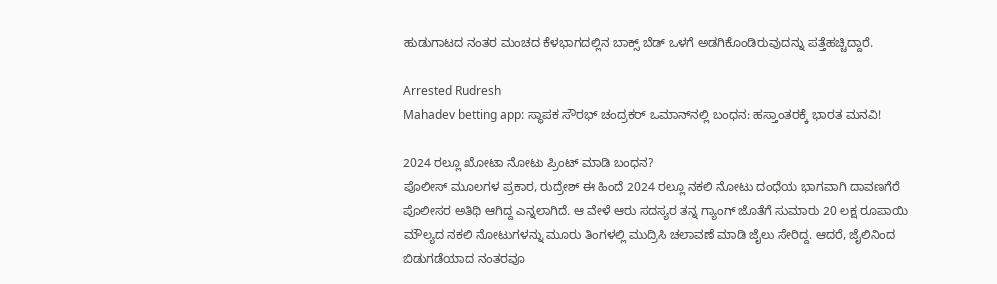ಹುಡುಗಾಟದ ನಂತರ ಮಂಚದ ಕೆಳಭಾಗದಲ್ಲಿನ ಬಾಕ್ಸ್ ಬೆಡ್ ಒಳಗೆ ಅಡಗಿಕೊಂಡಿರುವುದನ್ನು ಪತ್ತೆಹಚ್ಚಿದ್ದಾರೆ.

Arrested Rudresh
Mahadev betting app: ಸ್ಥಾಪಕ ಸೌರಭ್ ಚಂದ್ರಕರ್ ಒಮಾನ್‌ನಲ್ಲಿ ಬಂಧನ: ಹಸ್ತಾಂತರಕ್ಕೆ ಭಾರತ ಮನವಿ!

2024 ರಲ್ಲೂ ಖೋಟಾ ನೋಟು ಪ್ರಿಂಟ್ ಮಾಡಿ ಬಂಧನ?
ಪೊಲೀಸ್ ಮೂಲಗಳ ಪ್ರಕಾರ, ರುದ್ರೇಶ್ ಈ ಹಿಂದೆ 2024 ರಲ್ಲೂ ನಕಲಿ ನೋಟು ದಂಧೆಯ ಭಾಗವಾಗಿ ದಾವಣಗೆರೆ ಪೊಲೀಸರ ಅತಿಥಿ ಆಗಿದ್ದ ಎನ್ನಲಾಗಿದೆ. ಆ ವೇಳೆ ಆರು ಸದಸ್ಯರ ತನ್ನ ಗ್ಯಾಂಗ್ ಜೊತೆಗೆ ಸುಮಾರು 20 ಲಕ್ಷ ರೂಪಾಯಿ ಮೌಲ್ಯದ ನಕಲಿ ನೋಟುಗಳನ್ನು ಮೂರು ತಿಂಗಳಲ್ಲಿ ಮುದ್ರಿಸಿ ಚಲಾವಣೆ ಮಾಡಿ ಜೈಲು ಸೇರಿದ್ದ. ಆದರೆ, ಜೈಲಿನಿಂದ ಬಿಡುಗಡೆಯಾದ ನಂತರವೂ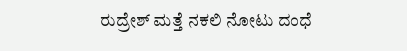ರುದ್ರೇಶ್ ಮತ್ತೆ ನಕಲಿ ನೋಟು ದಂಧೆ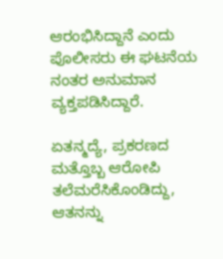ಆರಂಭಿಸಿದ್ದಾನೆ ಎಂದು ಪೊಲೀಸರು ಈ ಘಟನೆಯ ನಂತರ ಅನುಮಾನ ವ್ಯಕ್ತಪಡಿಸಿದ್ದಾರೆ.

ಏತನ್ಮದ್ಯೆ, ಪ್ರಕರಣದ ಮತ್ತೊಬ್ಬ ಆರೋಪಿ ತಲೆಮರೆಸಿಕೊಂಡಿದ್ದು, ಆತನನ್ನು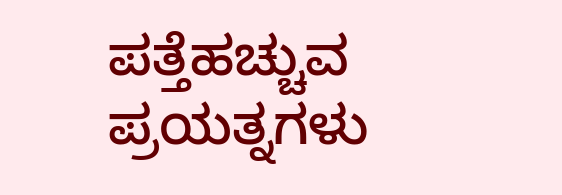ಪತ್ತೆಹಚ್ಚುವ ಪ್ರಯತ್ನಗಳು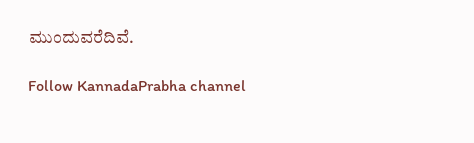ಮುಂದುವರೆದಿವೆ.

Follow KannadaPrabha channel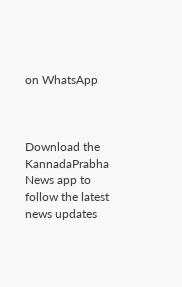on WhatsApp



Download the KannadaPrabha News app to follow the latest news updates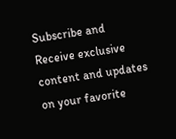Subscribe and Receive exclusive content and updates on your favorite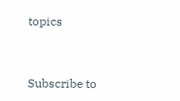topics



Subscribe to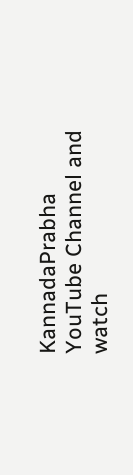KannadaPrabha YouTube Channel and watch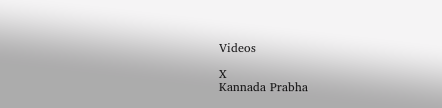Videos

X
Kannada Prabha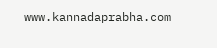www.kannadaprabha.com